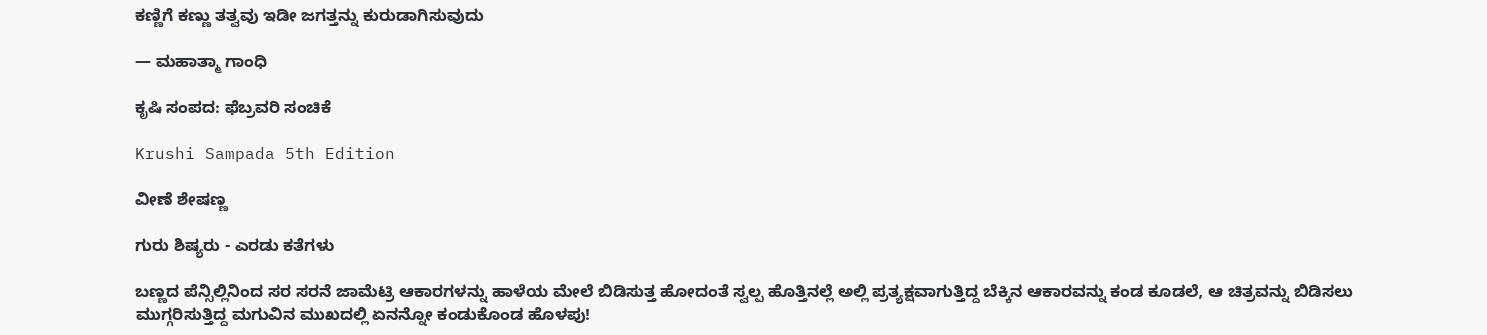ಕಣ್ಣಿಗೆ ಕಣ್ಣು ತತ್ವವು ಇಡೀ ಜಗತ್ತನ್ನು ಕುರುಡಾಗಿಸುವುದು

— ಮಹಾತ್ಮಾ ಗಾಂಧಿ

ಕೃಷಿ ಸಂಪದ: ಫೆಬ್ರವರಿ ಸಂಚಿಕೆ

Krushi Sampada 5th Edition

ವೀಣೆ ಶೇಷಣ್ಣ

ಗುರು ಶಿಷ್ಯರು - ಎರಡು ಕತೆಗಳು

ಬಣ್ಣದ ಪೆನ್ಸಿಲ್ಲಿನಿಂದ ಸರ ಸರನೆ ಜಾಮೆಟ್ರಿ ಆಕಾರಗಳನ್ನು ಹಾಳೆಯ ಮೇಲೆ ಬಿಡಿಸುತ್ತ ಹೋದಂತೆ ಸ್ವಲ್ಪ ಹೊತ್ತಿನಲ್ಲೆ ಅಲ್ಲಿ ಪ್ರತ್ಯಕ್ಷವಾಗುತ್ತಿದ್ದ ಬೆಕ್ಕಿನ ಆಕಾರವನ್ನು ಕಂಡ ಕೂಡಲೆ, ಆ ಚಿತ್ರವನ್ನು ಬಿಡಿಸಲು ಮುಗ್ಗರಿಸುತ್ತಿದ್ದ ಮಗುವಿನ ಮುಖದಲ್ಲಿ ಏನನ್ನೋ ಕಂಡುಕೊಂಡ ಹೊಳಪು!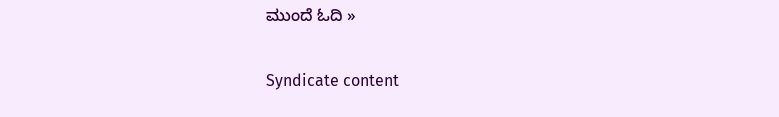ಮುಂದೆ ಓದಿ »

Syndicate content